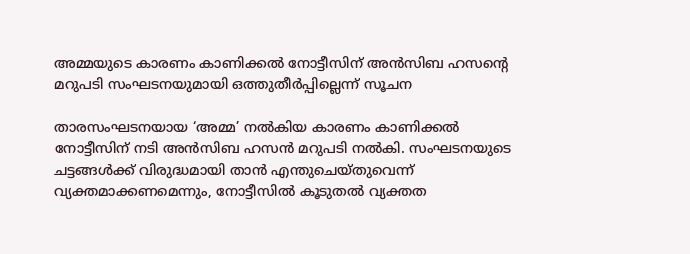അമ്മയുടെ കാരണം കാണിക്കല്‍ നോട്ടീസിന് അന്‍സിബ ഹസന്റെ മറുപടി സംഘടനയുമായി ഒത്തുതീര്‍പ്പില്ലെന്ന് സൂചന

താരസംഘടനയായ ‘അമ്മ’ നല്‍കിയ കാരണം കാണിക്കല്‍ നോട്ടീസിന് നടി അന്‍സിബ ഹസന്‍ മറുപടി നല്‍കി. സംഘടനയുടെ ചട്ടങ്ങള്‍ക്ക് വിരുദ്ധമായി താന്‍ എന്തുചെയ്തുവെന്ന് വ്യക്തമാക്കണമെന്നും, നോട്ടീസില്‍ കൂടുതല്‍ വ്യക്തത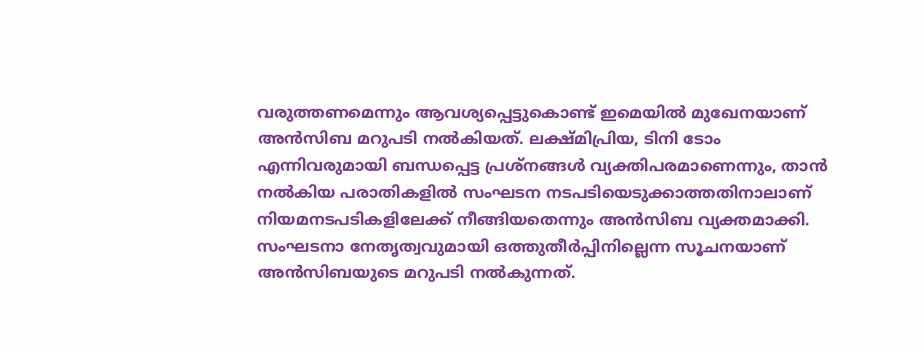വരുത്തണമെന്നും ആവശ്യപ്പെട്ടുകൊണ്ട് ഇമെയില്‍ മുഖേനയാണ് അന്‍സിബ മറുപടി നല്‍കിയത്. ലക്ഷ്മിപ്രിയ, ടിനി ടോം എന്നിവരുമായി ബന്ധപ്പെട്ട പ്രശ്‌നങ്ങള്‍ വ്യക്തിപരമാണെന്നും, താന്‍ നല്‍കിയ പരാതികളില്‍ സംഘടന നടപടിയെടുക്കാത്തതിനാലാണ് നിയമനടപടികളിലേക്ക് നീങ്ങിയതെന്നും അന്‍സിബ വ്യക്തമാക്കി. സംഘടനാ നേതൃത്വവുമായി ഒത്തുതീര്‍പ്പിനില്ലെന്ന സൂചനയാണ് അന്‍സിബയുടെ മറുപടി നല്‍കുന്നത്.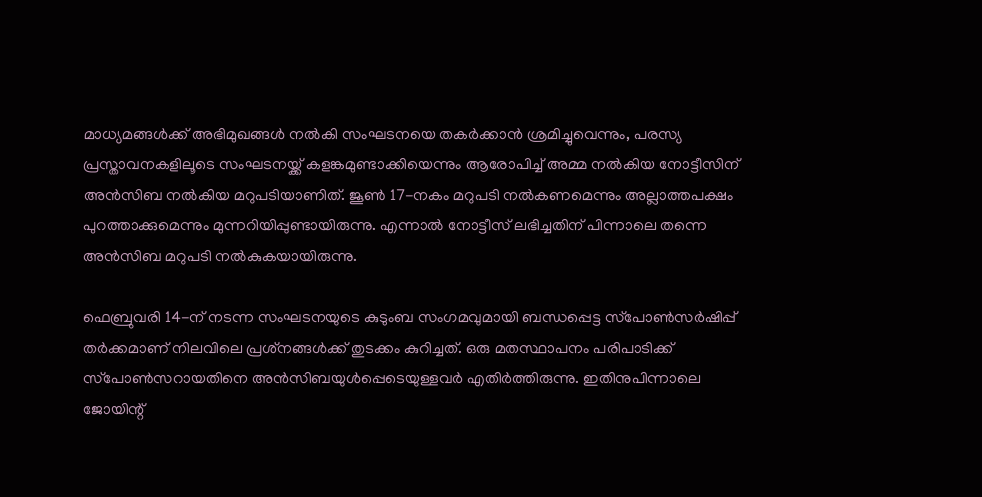മാധ്യമങ്ങള്‍ക്ക് അഭിമുഖങ്ങള്‍ നല്‍കി സംഘടനയെ തകര്‍ക്കാന്‍ ശ്രമിച്ചുവെന്നും, പരസ്യ പ്രസ്താവനകളിലൂടെ സംഘടനയ്ക്ക് കളങ്കമുണ്ടാക്കിയെന്നും ആരോപിച്ച് അമ്മ നല്‍കിയ നോട്ടീസിന് അന്‍സിബ നല്‍കിയ മറുപടിയാണിത്. ജൂണ്‍ 17-നകം മറുപടി നല്‍കണമെന്നും അല്ലാത്തപക്ഷം പുറത്താക്കുമെന്നും മുന്നറിയിപ്പുണ്ടായിരുന്നു. എന്നാല്‍ നോട്ടീസ് ലഭിച്ചതിന് പിന്നാലെ തന്നെ അന്‍സിബ മറുപടി നല്‍കുകയായിരുന്നു.

ഫെബ്രുവരി 14-ന് നടന്ന സംഘടനയുടെ കുടുംബ സംഗമവുമായി ബന്ധപ്പെട്ട സ്‌പോണ്‍സര്‍ഷിപ്പ് തര്‍ക്കമാണ് നിലവിലെ പ്രശ്‌നങ്ങള്‍ക്ക് തുടക്കം കുറിച്ചത്. ഒരു മതസ്ഥാപനം പരിപാടിക്ക് സ്‌പോണ്‍സറായതിനെ അന്‍സിബയുള്‍പ്പെടെയുള്ളവര്‍ എതിര്‍ത്തിരുന്നു. ഇതിനുപിന്നാലെ ജോയിന്റ്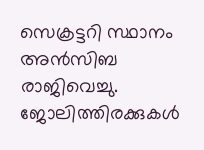സെക്രട്ടറി സ്ഥാനം അന്‍സിബ രാജിവെച്ചു. ജോലിത്തിരക്കുകള്‍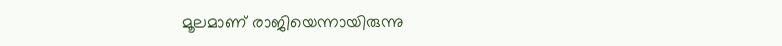മൂലമാണ് രാജിയെന്നായിരുന്നു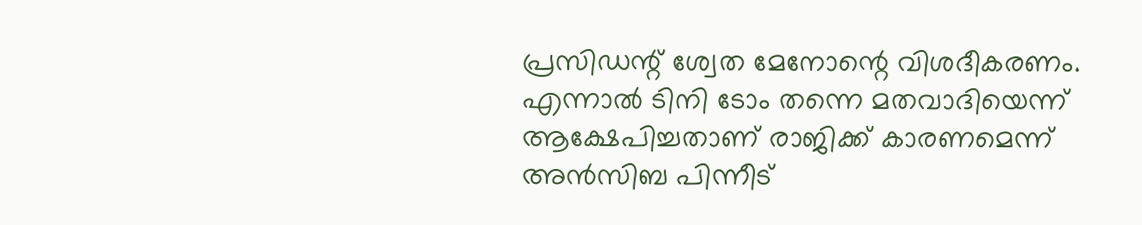പ്രസിഡന്റ് ശ്വേത മേനോന്റെ വിശദീകരണം. എന്നാല്‍ ടിനി ടോം തന്നെ മതവാദിയെന്ന് ആക്ഷേപിച്ചതാണ് രാജിക്ക് കാരണമെന്ന് അന്‍സിബ പിന്നീട്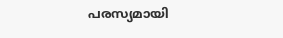പരസ്യമായി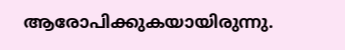ആരോപിക്കുകയായിരുന്നു.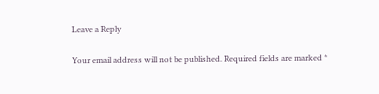Leave a Reply

Your email address will not be published. Required fields are marked *